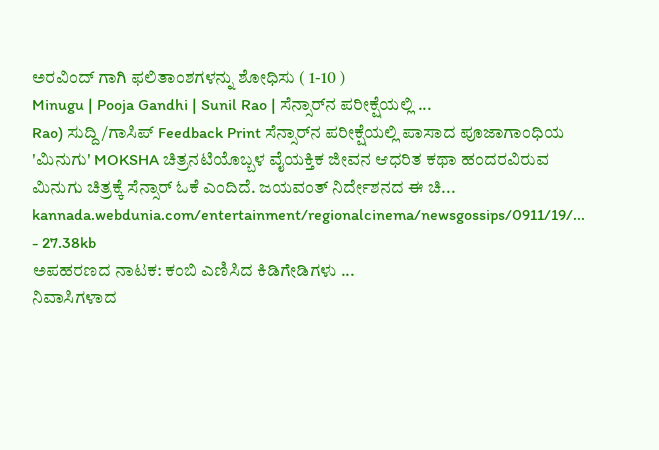ಅರವಿಂದ್ ಗಾಗಿ ಫಲಿತಾಂಶಗಳನ್ನು ಶೋಧಿಸು ( 1-10 )
Minugu | Pooja Gandhi | Sunil Rao | ಸೆನ್ಸಾರ್‌ನ ಪರೀಕ್ಷೆಯಲ್ಲಿ ...
Rao) ಸುದ್ದಿ/ಗಾಸಿಪ್ Feedback Print ಸೆನ್ಸಾರ್‌ನ ಪರೀಕ್ಷೆಯಲ್ಲಿ ಪಾಸಾದ ಪೂಜಾಗಾಂಧಿಯ 'ಮಿನುಗು' MOKSHA ಚಿತ್ರನಟಿಯೊಬ್ಬಳ ವೈಯಕ್ತಿಕ ಜೀವನ ಆಧರಿತ ಕಥಾ ಹಂದರವಿರುವ ಮಿನುಗು ಚಿತ್ರಕ್ಕೆ ಸೆನ್ಸಾರ್ ಓಕೆ ಎಂದಿದೆ. ಜಯವಂತ್ ನಿರ್ದೇಶನದ ಈ ಚಿ...
kannada.webdunia.com/entertainment/regionalcinema/newsgossips/0911/19/... - 27.38kb
ಅಪಹರಣದ ನಾಟಕ: ಕಂಬಿ ಎಣಿಸಿದ ಕಿಡಿಗೇಡಿಗಳು ...
ನಿವಾಸಿಗಳಾದ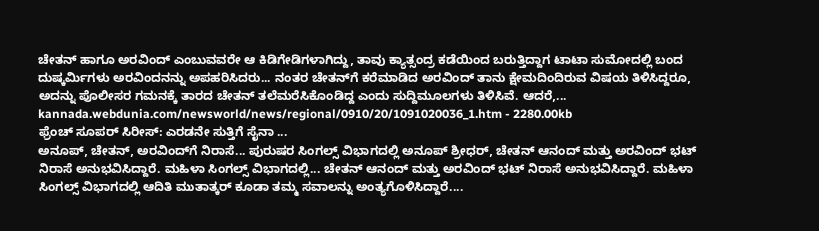ಚೇತನ್ ಹಾಗೂ ಅರವಿಂದ್ ಎಂಬುವವರೇ ಆ ಕಿಡಿಗೇಡಿಗಳಾಗಿದ್ದು, ತಾವು ಕ್ಯಾತ್ಸಂದ್ರ ಕಡೆಯಿಂದ ಬರುತ್ತಿದ್ದಾಗ ಟಾಟಾ ಸುಮೋದಲ್ಲಿ ಬಂದ ದುಷ್ಕರ್ಮಿಗಳು ಅರವಿಂದನನ್ನು ಅಪಹರಿಸಿದರು... ನಂತರ ಚೇತನ್‌ಗೆ ಕರೆಮಾಡಿದ ಅರವಿಂದ್ ತಾನು ಕ್ಷೇಮದಿಂದಿರುವ ವಿಷಯ ತಿಳಿಸಿದ್ದರೂ, ಅದನ್ನು ಪೊಲೀಸರ ಗಮನಕ್ಕೆ ತಾರದ ಚೇತನ್ ತಲೆಮರೆಸಿಕೊಂಡಿದ್ದ ಎಂದು ಸುದ್ದಿಮೂಲಗಳು ತಿಳಿಸಿವೆ. ಆದರೆ,...
kannada.webdunia.com/newsworld/news/regional/0910/20/1091020036_1.htm - 2280.00kb
ಫ್ರೆಂಚ್ ಸೂಪರ್ ಸಿರೀಸ್: ಎರಡನೇ ಸುತ್ತಿಗೆ ಸೈನಾ ...
ಅನೂಪ್, ಚೇತನ್, ಅರವಿಂದ್‌ಗೆ ನಿರಾಸೆ... ಪುರುಷರ ಸಿಂಗಲ್ಸ್ ವಿಭಾಗದಲ್ಲಿ ಅನೂಪ್ ಶ್ರೀಧರ್, ಚೇತನ್ ಆನಂದ್ ಮತ್ತು ಅರವಿಂದ್ ಭಟ್ ನಿರಾಸೆ ಅನುಭವಿಸಿದ್ದಾರೆ. ಮಹಿಳಾ ಸಿಂಗಲ್ಸ್ ವಿಭಾಗದಲ್ಲಿ... ಚೇತನ್ ಆನಂದ್ ಮತ್ತು ಅರವಿಂದ್ ಭಟ್ ನಿರಾಸೆ ಅನುಭವಿಸಿದ್ದಾರೆ. ಮಹಿಳಾ ಸಿಂಗಲ್ಸ್ ವಿಭಾಗದಲ್ಲಿ ಆದಿತಿ ಮುತಾತ್ಕರ್ ಕೂಡಾ ತಮ್ಮ ಸವಾಲನ್ನು ಅಂತ್ಯಗೊಳಿಸಿದ್ದಾರೆ....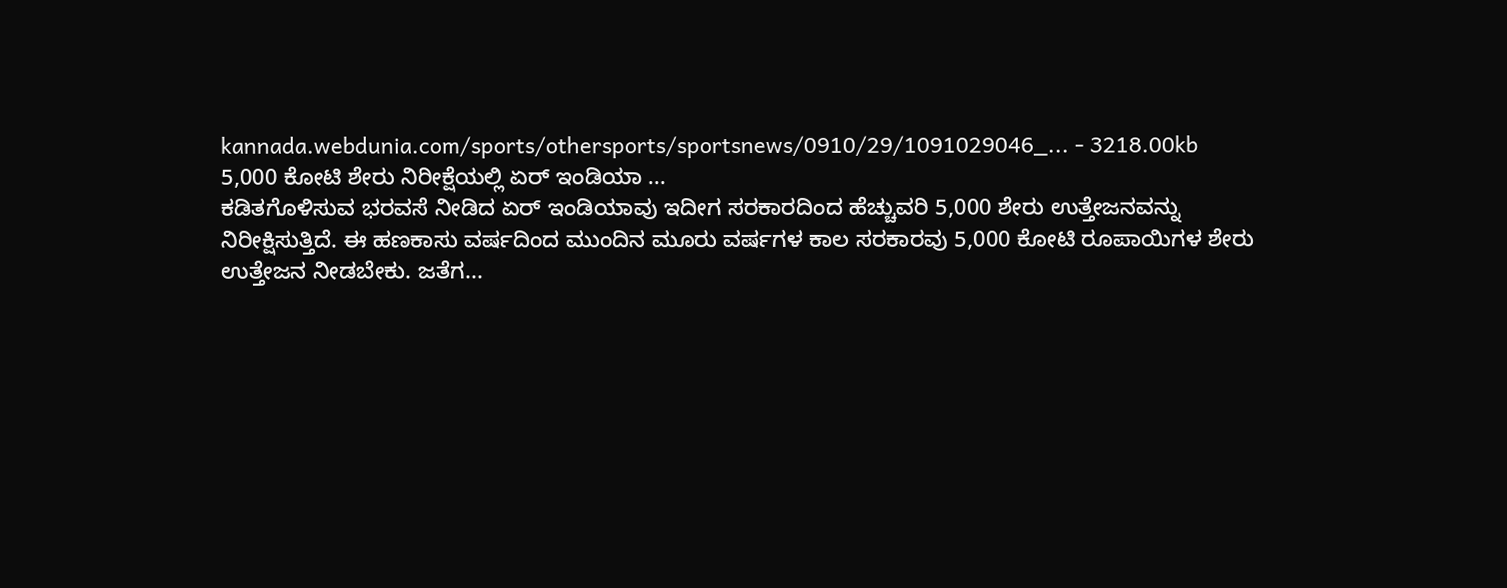kannada.webdunia.com/sports/othersports/sportsnews/0910/29/1091029046_... - 3218.00kb
5,000 ಕೋಟಿ ಶೇರು ನಿರೀಕ್ಷೆಯಲ್ಲಿ ಏರ್ ಇಂಡಿಯಾ ...
ಕಡಿತಗೊಳಿಸುವ ಭರವಸೆ ನೀಡಿದ ಏರ್ ಇಂಡಿಯಾವು ಇದೀಗ ಸರಕಾರದಿಂದ ಹೆಚ್ಚುವರಿ 5,000 ಶೇರು ಉತ್ತೇಜನವನ್ನು ನಿರೀಕ್ಷಿಸುತ್ತಿದೆ. ಈ ಹಣಕಾಸು ವರ್ಷದಿಂದ ಮುಂದಿನ ಮೂರು ವರ್ಷಗಳ ಕಾಲ ಸರಕಾರವು 5,000 ಕೋಟಿ ರೂಪಾಯಿಗಳ ಶೇರು ಉತ್ತೇಜನ ನೀಡಬೇಕು. ಜತೆಗ...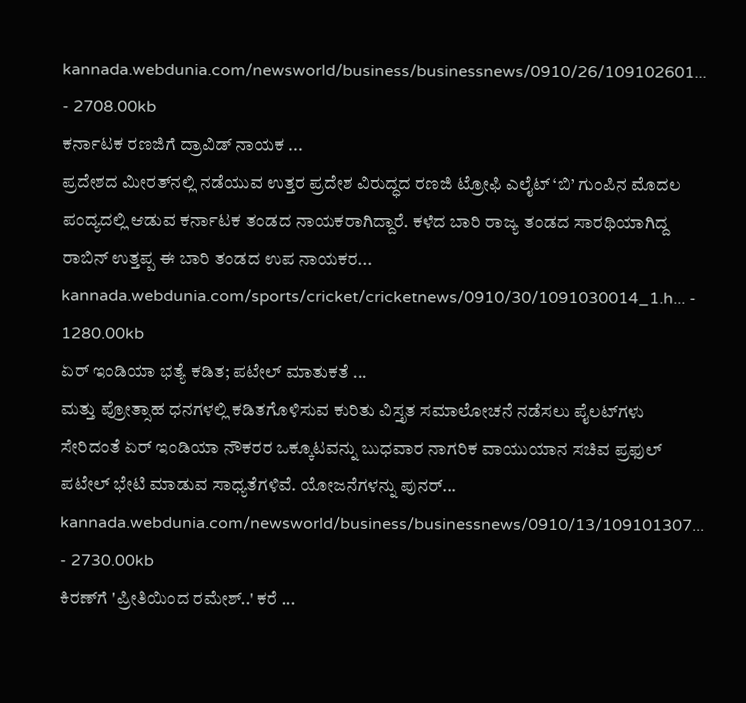kannada.webdunia.com/newsworld/business/businessnews/0910/26/109102601... - 2708.00kb
ಕರ್ನಾಟಕ ರಣಜಿಗೆ ದ್ರಾವಿಡ್ ನಾಯಕ ...
ಪ್ರದೇಶದ ಮೀರತ್‌ನಲ್ಲಿ ನಡೆಯುವ ಉತ್ತರ ಪ್ರದೇಶ ವಿರುದ್ಧದ ರಣಜಿ ಟ್ರೋಫಿ ಎಲೈಟ್ ‘ಬಿ’ ಗುಂಪಿನ ಮೊದಲ ಪಂದ್ಯದಲ್ಲಿ ಆಡುವ ಕರ್ನಾಟಕ ತಂಡದ ನಾಯಕರಾಗಿದ್ದಾರೆ. ಕಳೆದ ಬಾರಿ ರಾಜ್ಯ ತಂಡದ ಸಾರಥಿಯಾಗಿದ್ದ ರಾಬಿನ್ ಉತ್ತಪ್ಪ ಈ ಬಾರಿ ತಂಡದ ಉಪ ನಾಯಕರ...
kannada.webdunia.com/sports/cricket/cricketnews/0910/30/1091030014_1.h... - 1280.00kb
ಏರ್ ಇಂಡಿಯಾ ಭತ್ಯೆ ಕಡಿತ; ಪಟೇಲ್ ಮಾತುಕತೆ ...
ಮತ್ತು ಪ್ರೋತ್ಸಾಹ ಧನಗಳಲ್ಲಿ ಕಡಿತಗೊಳಿಸುವ ಕುರಿತು ವಿಸ್ತೃತ ಸಮಾಲೋಚನೆ ನಡೆಸಲು ಪೈಲಟ್‌ಗಳು ಸೇರಿದಂತೆ ಏರ್ ಇಂಡಿಯಾ ನೌಕರರ ಒಕ್ಕೂಟವನ್ನು ಬುಧವಾರ ನಾಗರಿಕ ವಾಯುಯಾನ ಸಚಿವ ಪ್ರಫುಲ್ ಪಟೇಲ್ ಭೇಟಿ ಮಾಡುವ ಸಾಧ್ಯತೆಗಳಿವೆ. ಯೋಜನೆಗಳನ್ನು ಪುನರ್...
kannada.webdunia.com/newsworld/business/businessnews/0910/13/109101307... - 2730.00kb
ಕಿರಣ್‌ಗೆ 'ಪ್ರೀತಿಯಿಂದ ರಮೇಶ್..' ಕರೆ ...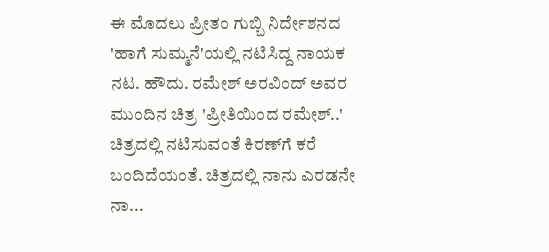ಈ ಮೊದಲು ಪ್ರೀತಂ ಗುಬ್ಬಿ ನಿರ್ದೇಶನದ 'ಹಾಗೆ ಸುಮ್ಮನೆ'ಯಲ್ಲಿ ನಟಿಸಿದ್ದ ನಾಯಕ ನಟ. ಹೌದು. ರಮೇಶ್ ಅರವಿಂದ್ ಅವರ ಮುಂದಿನ ಚಿತ್ರ 'ಪ್ರೀತಿಯಿಂದ ರಮೇಶ್..' ಚಿತ್ರದಲ್ಲಿ ನಟಿಸುವಂತೆ ಕಿರಣ್‌ಗೆ ಕರೆ ಬಂದಿದೆಯಂತೆ. ಚಿತ್ರದಲ್ಲಿ ನಾನು ಎರಡನೇ ನಾ...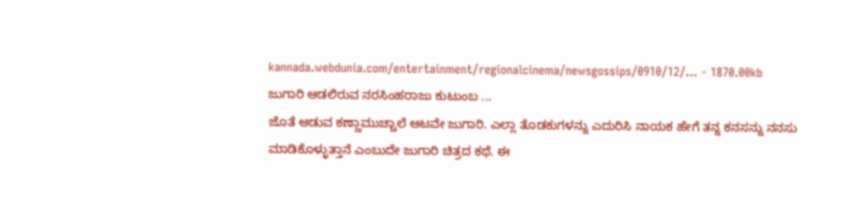kannada.webdunia.com/entertainment/regionalcinema/newsgossips/0910/12/... - 1870.00kb
ಜುಗಾರಿ ಆಡಲಿರುವ ನರಸಿಂಹರಾಜು ಕುಟುಂಬ ...
ಜೊತೆ ಆಡುವ ಕಣ್ಣಾಮುಚ್ಚಾಲೆ ಆಟವೇ ಜುಗಾರಿ. ಎಲ್ಲಾ ತೊಡಕುಗಳನ್ನು ಎದುರಿಸಿ ನಾಯಕ ಹೇಗೆ ತನ್ನ ಕನಸನ್ನು ನನಸು ಮಾಡಿಕೊಳ್ಳುತ್ತಾನೆ ಎಂಬುದೇ ಜುಗಾರಿ ಚಿತ್ರದ ಕಥೆ. ಈ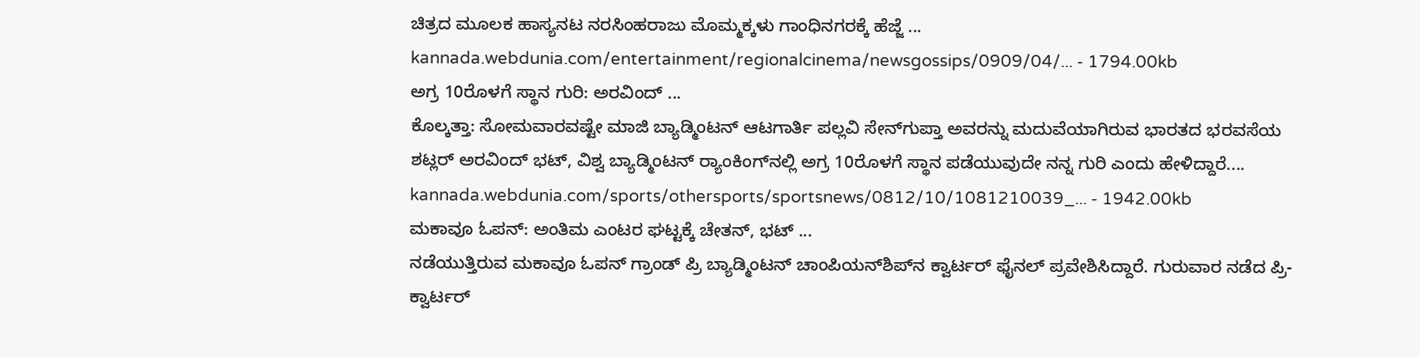ಚಿತ್ರದ ಮೂಲಕ ಹಾಸ್ಯನಟ ನರಸಿಂಹರಾಜು ಮೊಮ್ಮಕ್ಕಳು ಗಾಂಧಿನಗರಕ್ಕೆ ಹೆಜ್ಜೆ ...
kannada.webdunia.com/entertainment/regionalcinema/newsgossips/0909/04/... - 1794.00kb
ಅಗ್ರ 10ರೊಳಗೆ ಸ್ಥಾನ ಗುರಿ: ಅರವಿಂದ್ ...
ಕೊಲ್ಕತ್ತಾ: ಸೋಮವಾರವಷ್ಟೇ ಮಾಜಿ ಬ್ಯಾಡ್ಮಿಂಟನ್ ಆಟಗಾರ್ತಿ ಪಲ್ಲವಿ ಸೇನ್‌ಗುಪ್ತಾ ಅವರನ್ನು ಮದುವೆಯಾಗಿರುವ ಭಾರತದ ಭರವಸೆಯ ಶಟ್ಲರ್ ಅರವಿಂದ್ ಭಟ್, ವಿಶ್ವ ಬ್ಯಾಡ್ಮಿಂಟನ್ ರ‌್ಯಾಂಕಿಂಗ್‌ನಲ್ಲಿ ಅಗ್ರ 10ರೊಳಗೆ ಸ್ಥಾನ ಪಡೆಯುವುದೇ ನನ್ನ ಗುರಿ ಎಂದು ಹೇಳಿದ್ದಾರೆ....
kannada.webdunia.com/sports/othersports/sportsnews/0812/10/1081210039_... - 1942.00kb
ಮಕಾವೂ ಓಪನ್: ಅಂತಿಮ ಎಂಟರ ಘಟ್ಟಕ್ಕೆ ಚೇತನ್, ಭಟ್ ...
ನಡೆಯುತ್ತಿರುವ ಮಕಾವೂ ಓಪನ್ ಗ್ರಾಂಡ್ ಪ್ರಿ ಬ್ಯಾಡ್ಮಿಂಟನ್ ಚಾಂಪಿಯನ್‌ಶಿಪ್‌ನ ಕ್ವಾರ್ಟರ್ ಫೈನಲ್‌ ಪ್ರವೇಶಿಸಿದ್ದಾರೆ. ಗುರುವಾರ ನಡೆದ ಪ್ರಿ-ಕ್ವಾರ್ಟರ್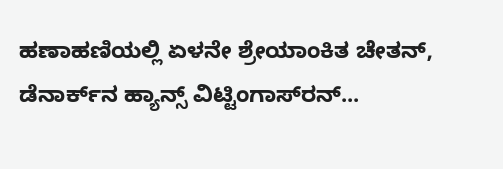ಹಣಾಹಣಿಯಲ್ಲಿ ಏಳನೇ ಶ್ರೇಯಾಂಕಿತ ಚೇತನ್, ಡೆನಾರ್ಕ್‌ನ ಹ್ಯಾನ್ಸ್ ವಿಟ್ಟಿಂಗಾಸ್‌ರನ್...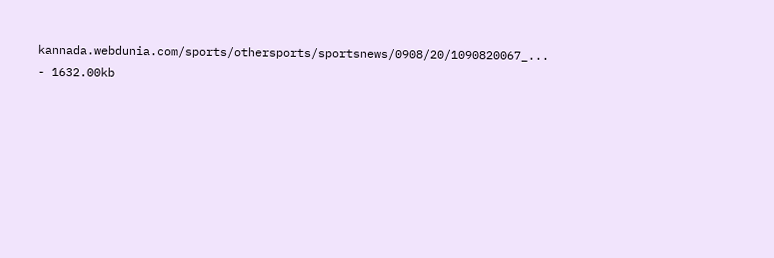kannada.webdunia.com/sports/othersports/sportsnews/0908/20/1090820067_... - 1632.00kb